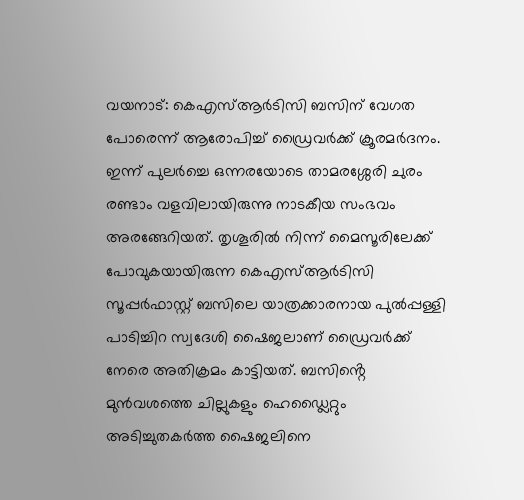വയനാട്: കെഎസ്ആർടിസി ബസിന് വേഗത പോരെന്ന് ആരോപിച്ച് ഡ്രൈവർക്ക് ക്രൂരമർദനം. ഇന്ന് പുലർച്ചെ ഒന്നരയോടെ താമരശ്ശേരി ചുരം രണ്ടാം വളവിലായിരുന്നു നാടകീയ സംഭവം അരങ്ങേറിയത്. തൃശൂരിൽ നിന്ന് മൈസൂരിലേക്ക് പോവുകയായിരുന്ന കെഎസ്ആർടിസി സൂപ്പർഫാസ്റ്റ് ബസിലെ യാത്രക്കാരനായ പുൽപ്പള്ളി പാടിച്ചിറ സ്വദേശി ഷൈജലാണ് ഡ്രൈവർക്ക് നേരെ അതിക്രമം കാട്ടിയത്. ബസിൻ്റെ മുൻവശത്തെ ചില്ലുകളും ഹെഡ്ലൈറ്റും അടിച്ചുതകർത്ത ഷൈജലിനെ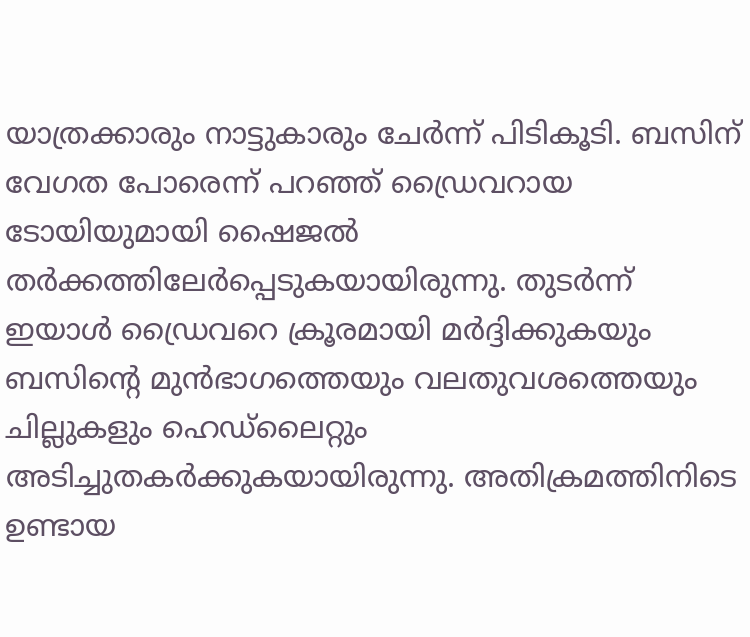യാത്രക്കാരും നാട്ടുകാരും ചേർന്ന് പിടികൂടി. ബസിന് വേഗത പോരെന്ന് പറഞ്ഞ് ഡ്രൈവറായ ടോയിയുമായി ഷൈജൽ തർക്കത്തിലേർപ്പെടുകയായിരുന്നു. തുടർന്ന് ഇയാൾ ഡ്രൈവറെ ക്രൂരമായി മർദ്ദിക്കുകയും ബസിൻ്റെ മുൻഭാഗത്തെയും വലതുവശത്തെയും ചില്ലുകളും ഹെഡ്ലൈറ്റും അടിച്ചുതകർക്കുകയായിരുന്നു. അതിക്രമത്തിനിടെ ഉണ്ടായ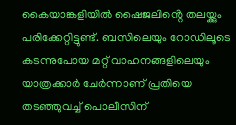കൈയാങ്കളിയിൽ ഷൈജലിൻ്റെ തലയ്ക്കും പരിക്കേറ്റിട്ടുണ്ട്. ബസിലെയും റോഡിലൂടെ കടന്നുപോയ മറ്റ് വാഹനങ്ങളിലെയും യാത്രക്കാർ ചേർന്നാണ് പ്രതിയെ തടഞ്ഞുവച്ച് പൊലീസിന്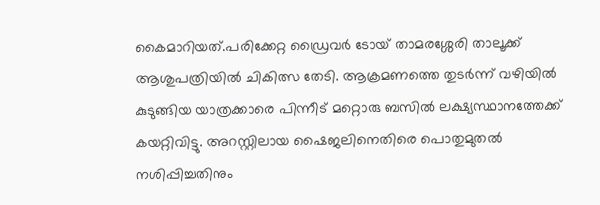കൈമാറിയത്.പരിക്കേറ്റ ഡ്രൈവർ ടോയ് താമരശ്ശേരി താലൂക്ക് ആശുപത്രിയിൽ ചികിത്സ തേടി. ആക്രമണത്തെ തുടർന്ന് വഴിയിൽ കുടുങ്ങിയ യാത്രക്കാരെ പിന്നീട് മറ്റൊരു ബസിൽ ലക്ഷ്യസ്ഥാനത്തേക്ക് കയറ്റിവിട്ടു. അറസ്റ്റിലായ ഷൈജലിനെതിരെ പൊതുമുതൽ നശിപ്പിച്ചതിനും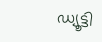ഡ്യൂട്ടി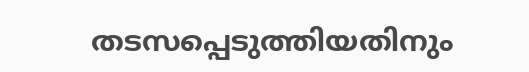തടസപ്പെടുത്തിയതിനും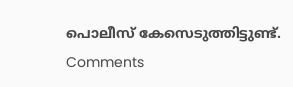പൊലീസ് കേസെടുത്തിട്ടുണ്ട്.
Comments